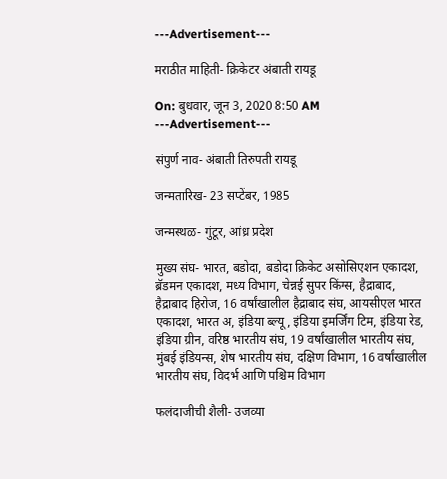---Advertisement---

मराठीत माहिती- क्रिकेटर अंबाती रायडू

On: बुधवार, जून 3, 2020 8:50 AM
---Advertisement---

संपुर्ण नाव- अंबाती तिरुपती रायडू

जन्मतारिख- 23 सप्टेंबर, 1985

जन्मस्थळ- गुंटूर, आंध्र प्रदेश

मुख्य संघ- भारत, बडोदा, बडोदा क्रिकेट असोसिएशन एकादश, ब्रॅडमन एकादश, मध्य विभाग, चेन्नई सुपर किंग्स, हैद्राबाद, हैद्राबाद हिरोज, 16 वर्षांखालील हैद्राबाद संघ, आयसीएल भारत एकादश, भारत अ, इंडिया ब्ल्यू, इंडिया इमर्जिंग टिम, इंडिया रेड, इंडिया ग्रीन, वरिष्ठ भारतीय संघ, 19 वर्षांखालील भारतीय संघ, मुंबई इंडियन्स, शेष भारतीय संघ, दक्षिण विभाग, 16 वर्षांखालील भारतीय संघ, विदर्भ आणि पश्चिम विभाग

फलंदाजीची शैली- उजव्या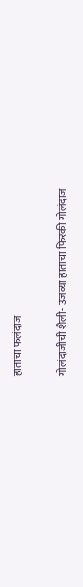हाताचा फलंदाज

गोलंदाजीची शैली- उजव्या हाताचा फिरकी गोलंदाज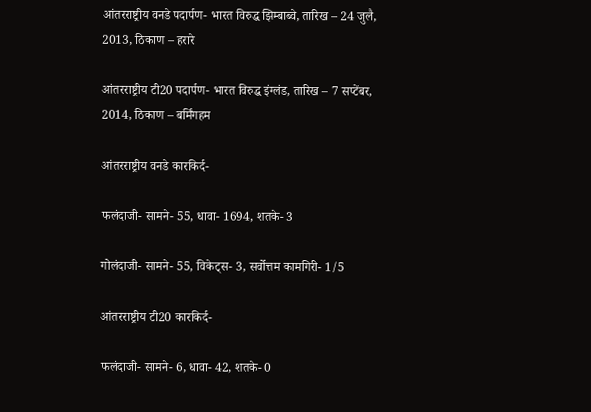आंतरराष्ट्रीय वनडे पदार्पण- भारत विरुद्ध झिम्बाब्वे, तारिख – 24 जुलै, 2013, ठिकाण – हरारे

आंतरराष्ट्रीय टी20 पदार्पण- भारत विरुद्ध इंग्लंड, तारिख – 7 सप्टेंबर, 2014, ठिकाण – बर्मिंगहम

आंतरराष्ट्रीय वनडे कारकिर्द-

फलंदाजी- सामने- 55, धावा- 1694, शतके- 3

गोलंदाजी- सामने- 55, विकेट्स- 3, सर्वोत्तम कामगिरी- 1/5

आंतरराष्ट्रीय टी20 कारकिर्द-

फलंदाजी- सामने- 6, धावा- 42, शतके- 0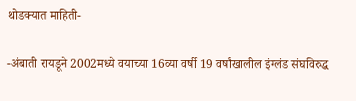थोडक्यात माहिती-

-अंबाती रायडूने 2002मध्ये वयाच्या 16व्या वर्षी 19 वर्षांखालील इंग्लंड संघविरुद्ध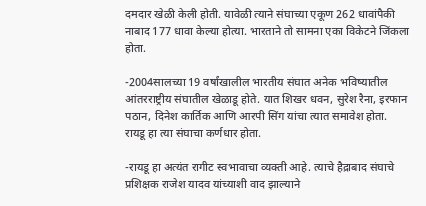दमदार खेळी केली होती. यावेळी त्याने संघाच्या एकूण 262 धावांपैकी नाबाद 177 धावा केल्या होत्या. भारताने तो सामना एका विकेटने जिंकला होता.

-2004सालच्या 19 वर्षांखालील भारतीय संघात अनेक भविष्यातील आंतरराष्ट्रीय संघातील खेळाडू होते. यात शिखर धवन, सुरेश रैना, इरफान पठान, दिनेश कार्तिक आणि आरपी सिंग यांचा त्यात समावेश होता. रायडू हा त्या संघाचा कर्णधार होता.

-रायडू हा अत्यंत रागीट स्वभावाचा व्यक्ती आहे. त्याचे हैद्राबाद संघाचे प्रशिक्षक राजेश यादव यांच्याशी वाद झाल्याने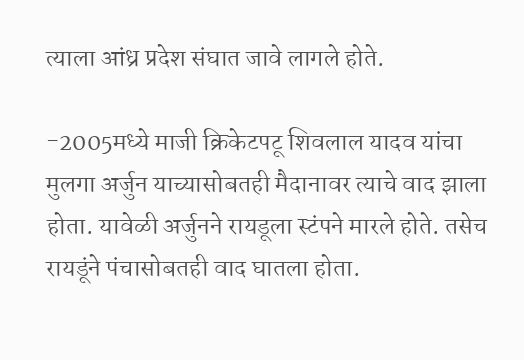त्याला आंध्र प्रदेश संघात जावे लागले होते.

-2005मध्ये माजी क्रिकेटपटू शिवलाल यादव यांचा मुलगा अर्जुन याच्यासोबतही मैदानावर त्याचे वाद झाला होता. यावेळी अर्जुनने रायडूला स्टंपने मारले होते. तसेच रायडूंने पंचासोबतही वाद घातला होता.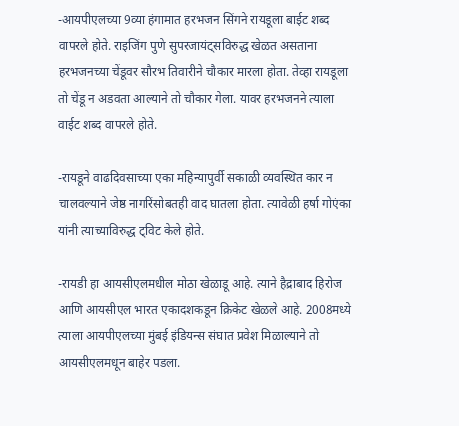-आयपीएलच्या 9व्या हंगामात हरभजन सिंगने रायडूला बाईट शब्द वापरले होते. राइजिंग पुणे सुपरजायंट्सविरुद्ध खेळत असताना हरभजनच्या चेंडूवर सौरभ तिवारीने चौकार मारला होता. तेव्हा रायडूला तो चेंडू न अडवता आल्याने तो चौकार गेला. यावर हरभजनने त्याला वाईट शब्द वापरले होते.

-रायडूने वाढदिवसाच्या एका महिन्यापुर्वी सकाळी व्यवस्थित कार न चालवल्याने जेष्ठ नागरिंसोबतही वाद घातला होता. त्यावेळी हर्षा गोएंका यांनी त्याच्याविरुद्ध ट्विट केले होते.

-रायडी हा आयसीएलमधील मोठा खेळाडू आहे. त्याने हैद्राबाद हिरोज आणि आयसीएल भारत एकादशकडून क्रिकेट खेळले आहे. 2008मध्ये त्याला आयपीएलच्या मुंबई इंडियन्स संघात प्रवेश मिळाल्याने तो आयसीएलमधून बाहेर पडला.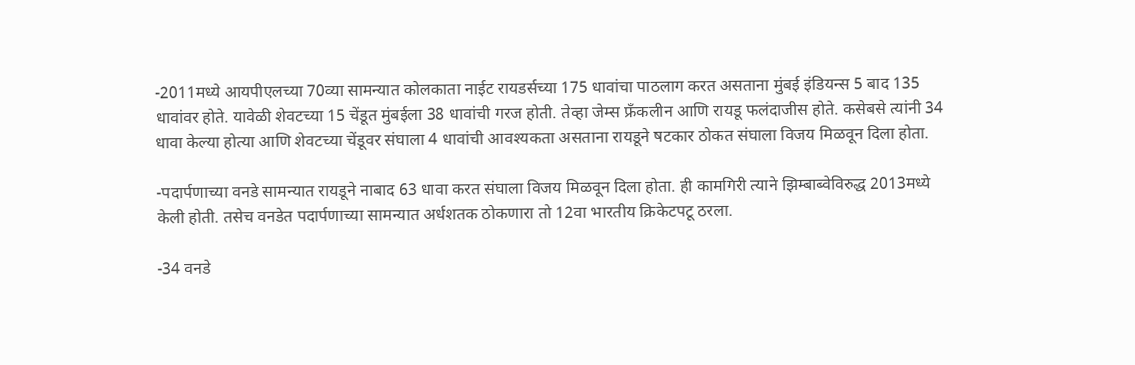-2011मध्ये आयपीएलच्या 70व्या सामन्यात कोलकाता नाईट रायडर्सच्या 175 धावांचा पाठलाग करत असताना मुंबई इंडियन्स 5 बाद 135 धावांवर होते. यावेळी शेवटच्या 15 चेंडूत मुंबईला 38 धावांची गरज होती. तेव्हा जेम्स फ्रॅंकलीन आणि रायडू फलंदाजीस होते. कसेबसे त्यांनी 34 धावा केल्या होत्या आणि शेवटच्या चेंडूवर संघाला 4 धावांची आवश्यकता असताना रायडूने षटकार ठोकत संघाला विजय मिळवून दिला होता.

-पदार्पणाच्या वनडे सामन्यात रायडूने नाबाद 63 धावा करत संघाला विजय मिळवून दिला होता. ही कामगिरी त्याने झिम्बाब्वेविरुद्ध 2013मध्ये केली होती. तसेच वनडेत पदार्पणाच्या सामन्यात अर्धशतक ठोकणारा तो 12वा भारतीय क्रिकेटपटू ठरला.

-34 वनडे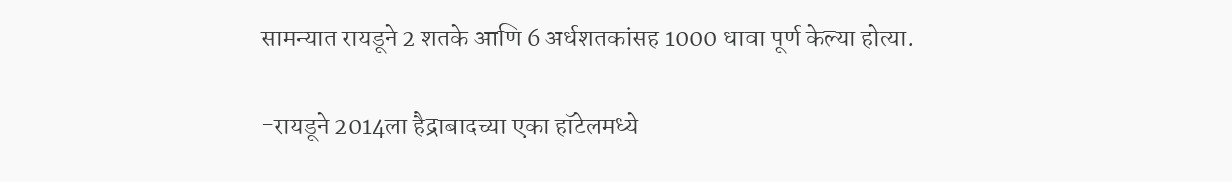सामन्यात रायडूने 2 शतके आणि 6 अर्धशतकांसह 1000 धावा पूर्ण केल्या होत्या.

-रायडूने 2014ला हैद्राबादच्या एका हॉटेलमध्ये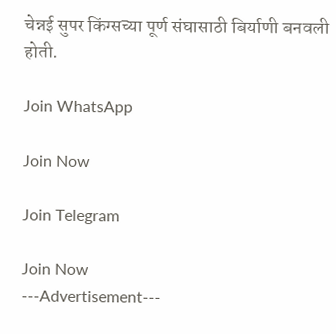चेन्नई सुपर किंग्सच्या पूर्ण संघासाठी बिर्याणी बनवली होती.

Join WhatsApp

Join Now

Join Telegram

Join Now
---Advertisement---